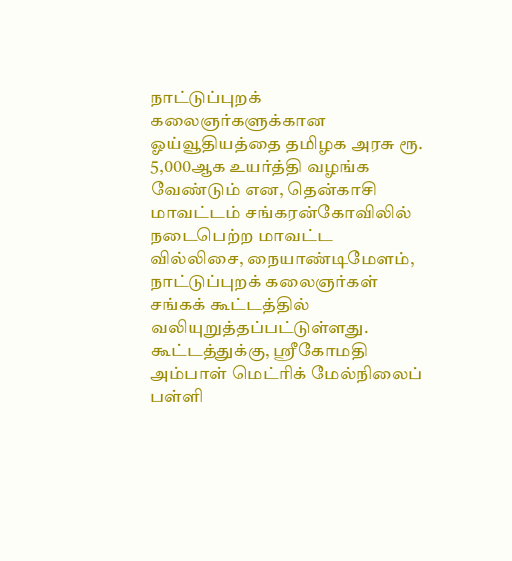நாட்டுப்புறக் கலைஞர்களுக்கான ஓய்வூதியத்தை தமிழக அரசு ரூ. 5,000ஆக உயர்த்தி வழங்க வேண்டும் என, தென்காசி மாவட்டம் சங்கரன்கோவிலில் நடைபெற்ற மாவட்ட வில்லிசை, நையாண்டிமேளம், நாட்டுப்புறக் கலைஞர்கள் சங்கக் கூட்டத்தில் வலியுறுத்தப்பட்டுள்ளது.
கூட்டத்துக்கு, ஸ்ரீகோமதி அம்பாள் மெட்ரிக் மேல்நிலைப் பள்ளி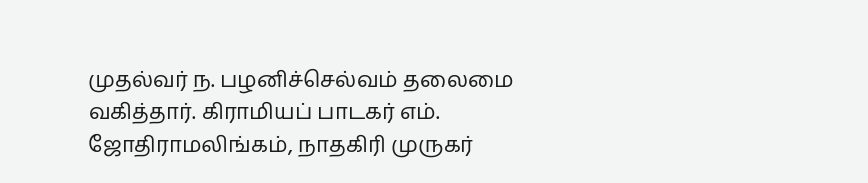முதல்வர் ந. பழனிச்செல்வம் தலைமை வகித்தார். கிராமியப் பாடகர் எம். ஜோதிராமலிங்கம், நாதகிரி முருகர்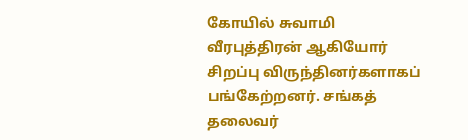கோயில் சுவாமி வீரபுத்திரன் ஆகியோர் சிறப்பு விருந்தினர்களாகப் பங்கேற்றனர். சங்கத் தலைவர்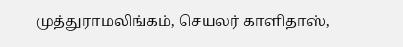முத்துராமலிங்கம், செயலர் காளிதாஸ்,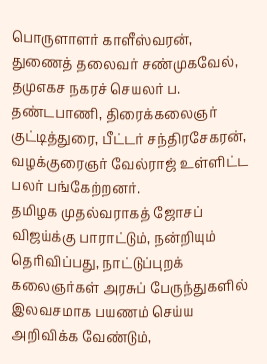பொருளாளர் காளீஸ்வரன், துணைத் தலைவர் சண்முகவேல், தமுஎகச நகரச் செயலர் ப. தண்டபாணி, திரைக்கலைஞர் குட்டித்துரை, பீட்டர் சந்திரசேகரன், வழக்குரைஞர் வேல்ராஜ் உள்ளிட்ட பலர் பங்கேற்றனர்.
தமிழக முதல்வராகத் ஜோசப் விஜய்க்கு பாராட்டும், நன்றியும் தெரிவிப்பது, நாட்டுப்புறக் கலைஞர்கள் அரசுப் பேருந்துகளில் இலவசமாக பயணம் செய்ய அறிவிக்க வேண்டும்,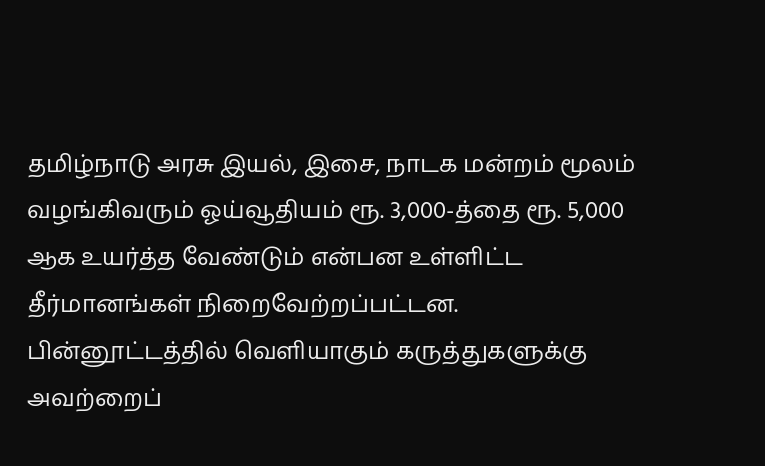தமிழ்நாடு அரசு இயல், இசை, நாடக மன்றம் மூலம் வழங்கிவரும் ஓய்வூதியம் ரூ. 3,000-த்தை ரூ. 5,000 ஆக உயர்த்த வேண்டும் என்பன உள்ளிட்ட தீர்மானங்கள் நிறைவேற்றப்பட்டன.
பின்னூட்டத்தில் வெளியாகும் கருத்துகளுக்கு அவற்றைப்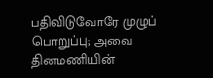பதிவிடுவோரே முழுப் பொறுப்பு; அவை தினமணியின்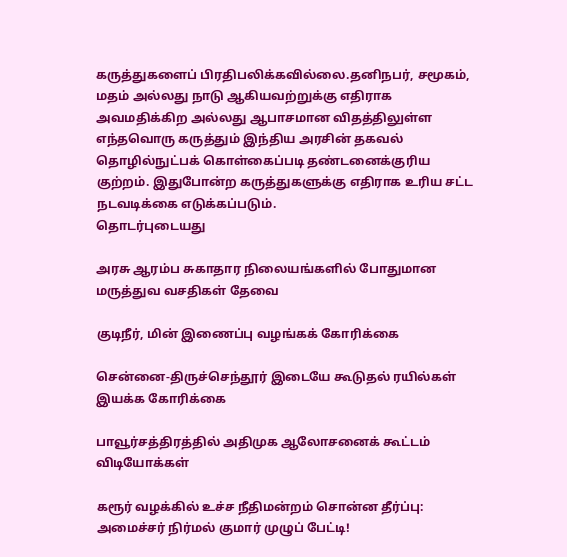கருத்துகளைப் பிரதிபலிக்கவில்லை.தனிநபர், சமூகம், மதம் அல்லது நாடு ஆகியவற்றுக்கு எதிராக அவமதிக்கிற அல்லது ஆபாசமான விதத்திலுள்ள எந்தவொரு கருத்தும் இந்திய அரசின் தகவல் தொழில்நுட்பக் கொள்கைப்படி தண்டனைக்குரிய குற்றம். இதுபோன்ற கருத்துகளுக்கு எதிராக உரிய சட்ட நடவடிக்கை எடுக்கப்படும்.
தொடர்புடையது

அரசு ஆரம்ப சுகாதார நிலையங்களில் போதுமான மருத்துவ வசதிகள் தேவை

குடிநீர், மின் இணைப்பு வழங்கக் கோரிக்கை

சென்னை-திருச்செந்தூர் இடையே கூடுதல் ரயில்கள் இயக்க கோரிக்கை

பாவூர்சத்திரத்தில் அதிமுக ஆலோசனைக் கூட்டம்
விடியோக்கள்

கரூர் வழக்கில் உச்ச நீதிமன்றம் சொன்ன தீர்ப்பு: அமைச்சர் நிர்மல் குமார் முழுப் பேட்டி!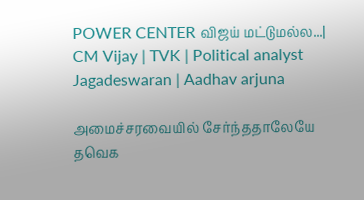POWER CENTER விஜய் மட்டுமல்ல...| CM Vijay | TVK | Political analyst Jagadeswaran | Aadhav arjuna

அமைச்சரவையில் சேர்ந்ததாலேயே தவெக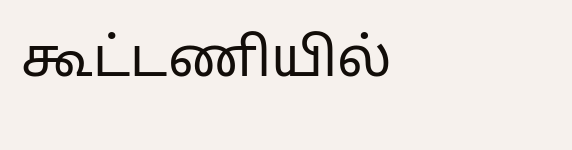கூட்டணியில்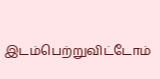இடம்பெற்றுவிட்டோம்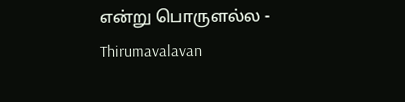என்று பொருளல்ல - Thirumavalavan